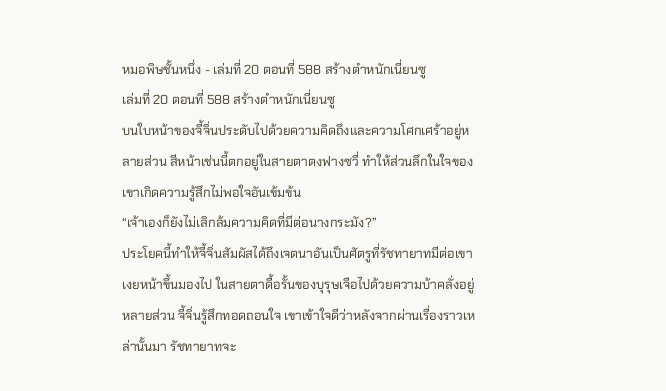หมอพิษชั้นหนึ่ง - เล่มที่ 20 ตอนที่ 588 สร้างตำหนักเนี่ยนซู
เล่มที่ 20 ตอนที่ 588 สร้างตำหนักเนี่ยนซู
บนใบหน้าของจี้จิ่นประดับไปด้วยความคิดถึงและความโศกเศร้าอยู่หลายส่วน สีหน้าเช่นนี้ตกอยู่ในสายตาตงฟางซวี่ ทำให้ส่วนลึกในใจของเขาเกิดความรู้สึกไม่พอใจอันเข้มข้น
“เจ้าเองก็ยังไม่เลิกล้มความคิดที่มีต่อนางกระมัง?”
ประโยคนี้ทำให้จี้จิ่นสัมผัสได้ถึงเจตนาอันเป็นศัตรูที่รัชทายาทมีต่อเขา เงยหน้าขึ้นมองไป ในสายตาดื้อรั้นของบุรุษเจือไปด้วยความบ้าคลั่งอยู่หลายส่วน จี้จิ่นรู้สึกทอดถอนใจ เขาเข้าใจดีว่าหลังจากผ่านเรื่องราวเหล่านั้นมา รัชทายาทจะ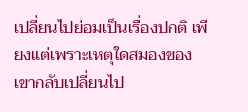เปลี่ยนไปย่อมเป็นเรื่องปกติ เพียงแต่เพราะเหตุใดสมองของเขากลับเปลี่ยนไป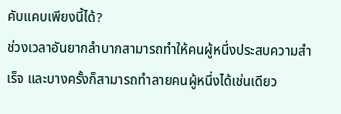คับแคบเพียงนี้ได้?
ช่วงเวลาอันยากลำบากสามารถทำให้คนผู้หนึ่งประสบความสำเร็จ และบางครั้งก็สามารถทำลายคนผู้หนึ่งได้เช่นเดียว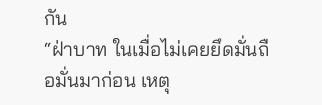กัน
“ฝ่าบาท ในเมื่อไม่เคยยึดมั่นถือมั่นมาก่อน เหตุ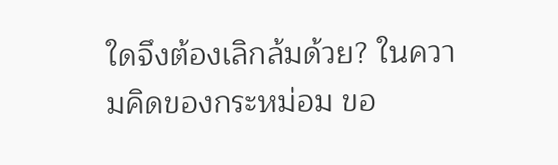ใดจึงต้องเลิกล้มด้วย? ในความคิดของกระหม่อม ขอ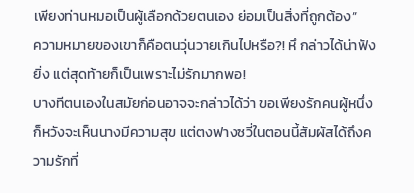เพียงท่านหมอเป็นผู้เลือกด้วยตนเอง ย่อมเป็นสิ่งที่ถูกต้อง”
ความหมายของเขาก็คือตนวุ่นวายเกินไปหรือ?! หึ กล่าวได้น่าฟังยิ่ง แต่สุดท้ายก็เป็นเพราะไม่รักมากพอ!
บางทีตนเองในสมัยก่อนอาจจะกล่าวได้ว่า ขอเพียงรักคนผู้หนึ่งก็หวังจะเห็นนางมีความสุข แต่ตงฟางซวี่ในตอนนี้สัมผัสได้ถึงความรักที่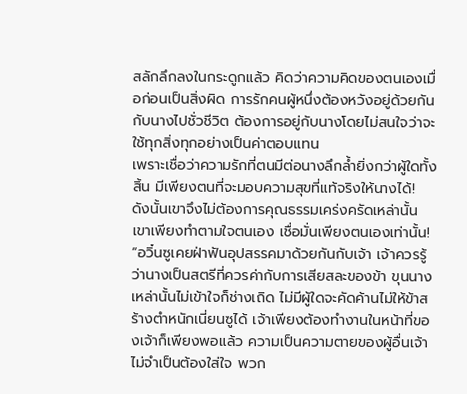สลักลึกลงในกระดูกแล้ว คิดว่าความคิดของตนเองเมื่อก่อนเป็นสิ่งผิด การรักคนผู้หนึ่งต้องหวังอยู่ด้วยกันกับนางไปชั่วชีวิต ต้องการอยู่กับนางโดยไม่สนใจว่าจะใช้ทุกสิ่งทุกอย่างเป็นค่าตอบแทน
เพราะเชื่อว่าความรักที่ตนมีต่อนางลึกล้ำยิ่งกว่าผู้ใดทั้งสิ้น มีเพียงตนที่จะมอบความสุขที่แท้จริงให้นางได้! ดังนั้นเขาจึงไม่ต้องการคุณธรรมเคร่งครัดเหล่านั้น เขาเพียงทำตามใจตนเอง เชื่อมั่นเพียงตนเองเท่านั้น!
“อวิ๋นซูเคยฝ่าฟันอุปสรรคมาด้วยกันกับเจ้า เจ้าควรรู้ว่านางเป็นสตรีที่ควรค่ากับการเสียสละของข้า ขุนนางเหล่านั้นไม่เข้าใจก็ช่างเถิด ไม่มีผู้ใดจะคัดค้านไม่ให้ข้าสร้างตำหนักเนี่ยนซูได้ เจ้าเพียงต้องทำงานในหน้าที่ของเจ้าก็เพียงพอแล้ว ความเป็นความตายของผู้อื่นเจ้าไม่จำเป็นต้องใส่ใจ พวก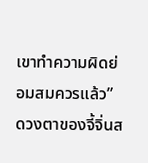เขาทำความผิดย่อมสมควรแล้ว”
ดวงตาของจี้จิ่นส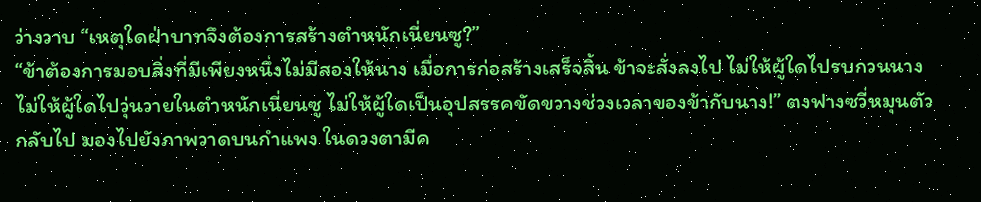ว่างวาบ “เหตุใดฝ่าบาทจึงต้องการสร้างตำหนักเนี่ยนซู?”
“ข้าต้องการมอบสิ่งที่มีเพียงหนึ่งไม่มีสองให้นาง เมื่อการก่อสร้างเสร็จสิ้น ข้าจะสั่งลงไป ไม่ให้ผู้ใดไปรบกวนนาง ไม่ให้ผู้ใดไปวุ่นวายในตำหนักเนี่ยนซู ไม่ให้ผู้ใดเป็นอุปสรรคขัดขวางช่วงเวลาของข้ากับนาง!” ตงฟางซวี่หมุนตัวกลับไป มองไปยังภาพวาดบนกำแพง ในดวงตามีค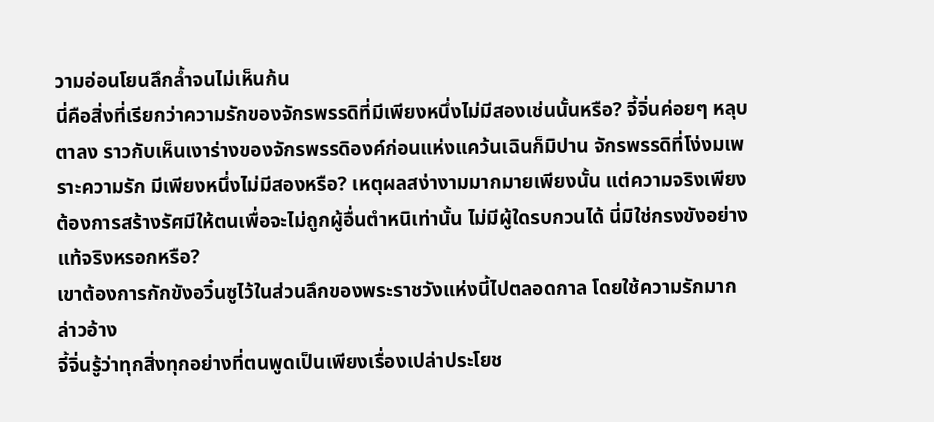วามอ่อนโยนลึกล้ำจนไม่เห็นก้น
นี่คือสิ่งที่เรียกว่าความรักของจักรพรรดิที่มีเพียงหนึ่งไม่มีสองเช่นนั้นหรือ? จี้จิ่นค่อยๆ หลุบตาลง ราวกับเห็นเงาร่างของจักรพรรดิองค์ก่อนแห่งแคว้นเฉินก็มิปาน จักรพรรดิที่โง่งมเพราะความรัก มีเพียงหนึ่งไม่มีสองหรือ? เหตุผลสง่างามมากมายเพียงนั้น แต่ความจริงเพียงต้องการสร้างรัศมีให้ตนเพื่อจะไม่ถูกผู้อื่นตำหนิเท่านั้น ไม่มีผู้ใดรบกวนได้ นี่มิใช่กรงขังอย่างแท้จริงหรอกหรือ?
เขาต้องการกักขังอวิ๋นซูไว้ในส่วนลึกของพระราชวังแห่งนี้ไปตลอดกาล โดยใช้ความรักมากล่าวอ้าง
จี้จิ่นรู้ว่าทุกสิ่งทุกอย่างที่ตนพูดเป็นเพียงเรื่องเปล่าประโยช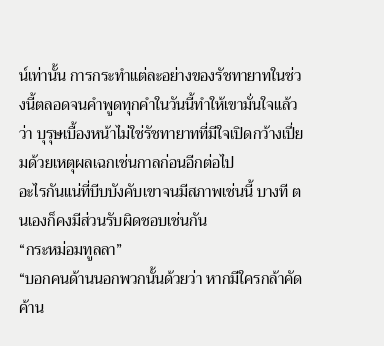น์เท่านั้น การกระทำแต่ละอย่างของรัชทายาทในช่วงนี้ตลอดจนคำพูดทุกคำในวันนี้ทำให้เขามั่นใจแล้วว่า บุรุษเบื้องหน้าไม่ใช่รัชทายาทที่มีใจเปิดกว้างเปี่ยมด้วยเหตุผลเฉกเช่นกาลก่อนอีกต่อไป
อะไรกันแน่ที่บีบบังคับเขาจนมีสภาพเช่นนี้ บางที ตนเองก็คงมีส่วนรับผิดชอบเช่นกัน
“กระหม่อมทูลลา”
“บอกคนด้านนอกพวกนั้นด้วยว่า หากมีใครกล้าคัดค้าน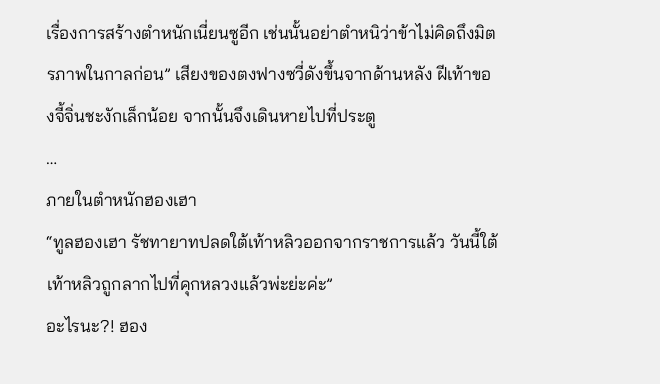เรื่องการสร้างตำหนักเนี่ยนซูอีก เช่นนั้นอย่าตำหนิว่าข้าไม่คิดถึงมิตรภาพในกาลก่อน” เสียงของตงฟางซวี่ดังขึ้นจากด้านหลัง ฝีเท้าของจี้จิ่นชะงักเล็กน้อย จากนั้นจึงเดินหายไปที่ประตู
…
ภายในตำหนักฮองเฮา
“ทูลฮองเฮา รัชทายาทปลดใต้เท้าหลิวออกจากราชการแล้ว วันนี้ใต้เท้าหลิวถูกลากไปที่คุกหลวงแล้วพ่ะย่ะค่ะ”
อะไรนะ?! ฮอง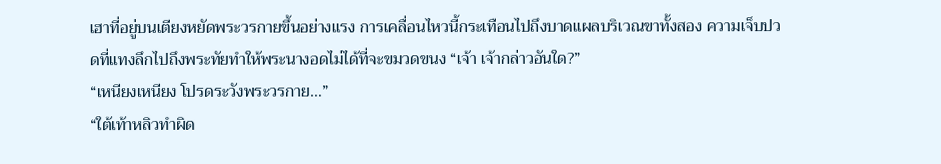เฮาที่อยู่บนเตียงหยัดพระวรกายขึ้นอย่างแรง การเคลื่อนไหวนี้กระเทือนไปถึงบาดแผลบริเวณขาทั้งสอง ความเจ็บปวดที่แทงลึกไปถึงพระทัยทำให้พระนางอดไม่ได้ที่จะขมวดขนง “เจ้า เจ้ากล่าวอันใด?”
“เหนียงเหนียง โปรดระวังพระวรกาย…”
“ใต้เท้าหลิวทำผิด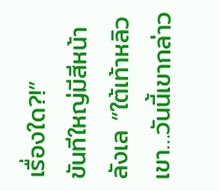เรื่องใด?!”
ขันทีใหญ่มีสีหน้าลังเล “ใต้เท้าหลิวเขา…วันนี้เขากล่าว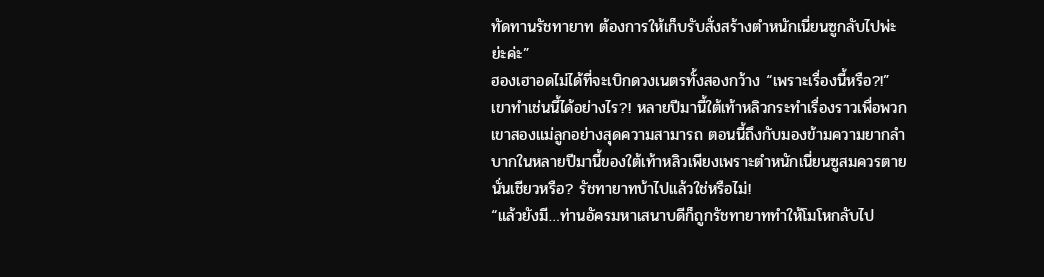ทัดทานรัชทายาท ต้องการให้เก็บรับสั่งสร้างตำหนักเนี่ยนซูกลับไปพ่ะย่ะค่ะ”
ฮองเฮาอดไม่ได้ที่จะเบิกดวงเนตรทั้งสองกว้าง “เพราะเรื่องนี้หรือ?!” เขาทำเช่นนี้ได้อย่างไร?! หลายปีมานี้ใต้เท้าหลิวกระทำเรื่องราวเพื่อพวกเขาสองแม่ลูกอย่างสุดความสามารถ ตอนนี้ถึงกับมองข้ามความยากลำบากในหลายปีมานี้ของใต้เท้าหลิวเพียงเพราะตำหนักเนี่ยนซูสมควรตายนั่นเชียวหรือ? รัชทายาทบ้าไปแล้วใช่หรือไม่!
“แล้วยังมี…ท่านอัครมหาเสนาบดีก็ถูกรัชทายาททำให้โมโหกลับไป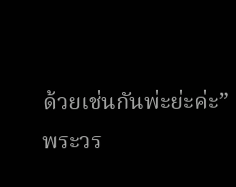ด้วยเช่นกันพ่ะย่ะค่ะ”
พระวร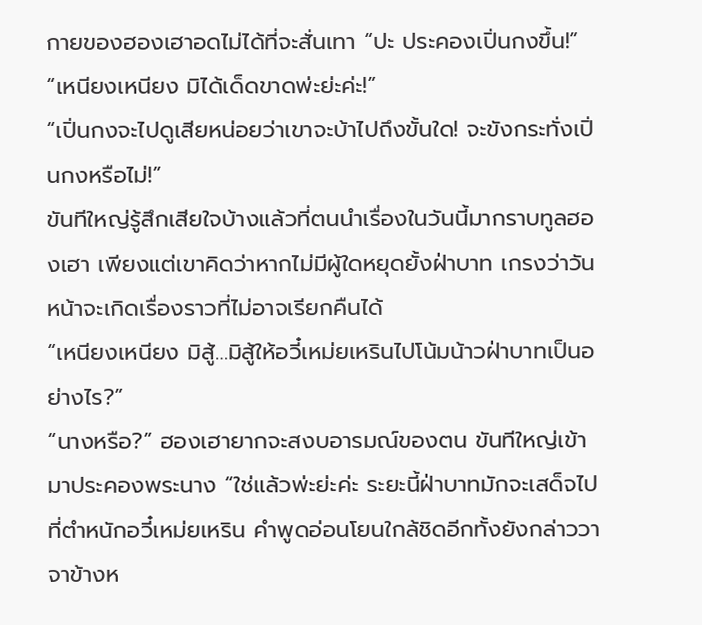กายของฮองเฮาอดไม่ได้ที่จะสั่นเทา “ปะ ประคองเปิ่นกงขึ้น!”
“เหนียงเหนียง มิได้เด็ดขาดพ่ะย่ะค่ะ!”
“เปิ่นกงจะไปดูเสียหน่อยว่าเขาจะบ้าไปถึงขั้นใด! จะขังกระทั่งเปิ่นกงหรือไม่!”
ขันทีใหญ่รู้สึกเสียใจบ้างแล้วที่ตนนำเรื่องในวันนี้มากราบทูลฮองเฮา เพียงแต่เขาคิดว่าหากไม่มีผู้ใดหยุดยั้งฝ่าบาท เกรงว่าวันหน้าจะเกิดเรื่องราวที่ไม่อาจเรียกคืนได้
“เหนียงเหนียง มิสู้…มิสู้ให้อวี๋เหม่ยเหรินไปโน้มน้าวฝ่าบาทเป็นอย่างไร?”
“นางหรือ?” ฮองเฮายากจะสงบอารมณ์ของตน ขันทีใหญ่เข้ามาประคองพระนาง “ใช่แล้วพ่ะย่ะค่ะ ระยะนี้ฝ่าบาทมักจะเสด็จไปที่ตำหนักอวี๋เหม่ยเหริน คำพูดอ่อนโยนใกล้ชิดอีกทั้งยังกล่าววาจาข้างห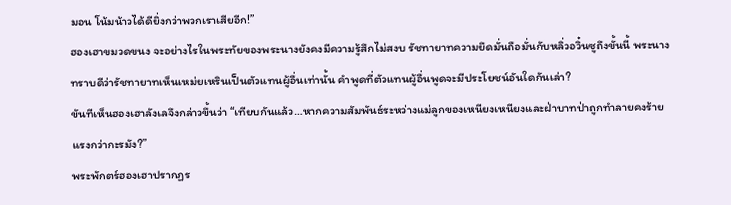มอน โน้มน้าวได้ดียิ่งกว่าพวกเราเสียอีก!”
ฮองเฮาขมวดขนง จะอย่างไรในพระทัยของพระนางยังคงมีความรู้สึกไม่สงบ รัชทายาทความยึดมั่นถือมั่นกับหลิ่วอวิ๋นซูถึงขั้นนี้ พระนางทราบดีว่ารัชทายาทเห็นเหม่ยเหรินเป็นตัวแทนผู้อื่นเท่านั้น คำพูดที่ตัวแทนผู้อื่นพูดจะมีประโยชน์อันใดกันเล่า?
ขันทีเห็นฮองเฮาลังเลจึงกล่าวขึ้นว่า “เทียบกันแล้ว…หากความสัมพันธ์ระหว่างแม่ลูกของเหนียงเหนียงและฝ่าบาทป่าถูกทำลายคงร้ายแรงกว่ากะรมัง?”
พระพักตร์ฮองเฮาปรากฏร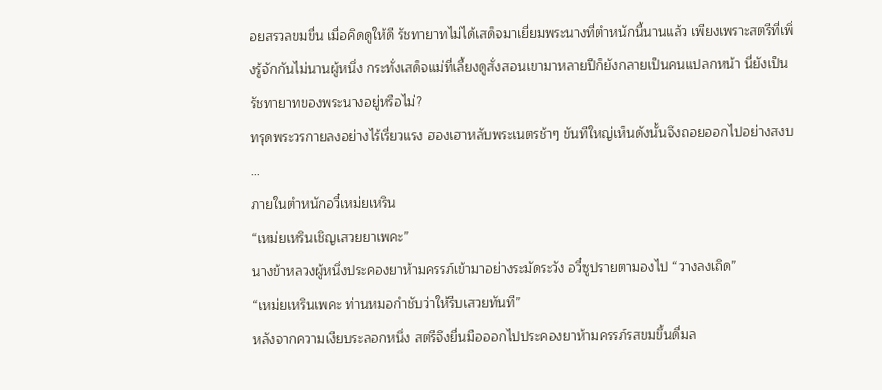อยสรวลขมขื่น เมื่อคิดดูให้ดี รัชทายาทไม่ได้เสด็จมาเยี่ยมพระนางที่ตำหนักนี้นานแล้ว เพียงเพราะสตรีที่เพิ่งรู้จักกันไม่นานผู้หนึ่ง กระทั่งเสด็จแม่ที่เลี้ยงดูสั่งสอนเขามาหลายปีก็ยังกลายเป็นคนแปลกหน้า นี่ยังเป็นรัชทายาทของพระนางอยู่หรือไม่?
ทรุดพระวรกายลงอย่างไร้เรี่ยวแรง ฮองเฮาหลับพระเนตรช้าๆ ขันทีใหญ่เห็นดังนั้นจึงถอยออกไปอย่างสงบ
…
ภายในตำหนักอวี๋เหม่ยเหริน
“เหม่ยเหรินเชิญเสวยยาเพคะ”
นางข้าหลวงผู้หนึ่งประคองยาห้ามครรภ์เข้ามาอย่างระมัดระวัง อวี๋ซูปรายตามองไป “วางลงเถิด”
“เหม่ยเหรินเพคะ ท่านหมอกำชับว่าให้รีบเสวยทันที”
หลังจากความเงียบระลอกหนึ่ง สตรีจึงยื่นมือออกไปประคองยาห้ามครรภ์รสขมขึ้นดื่มล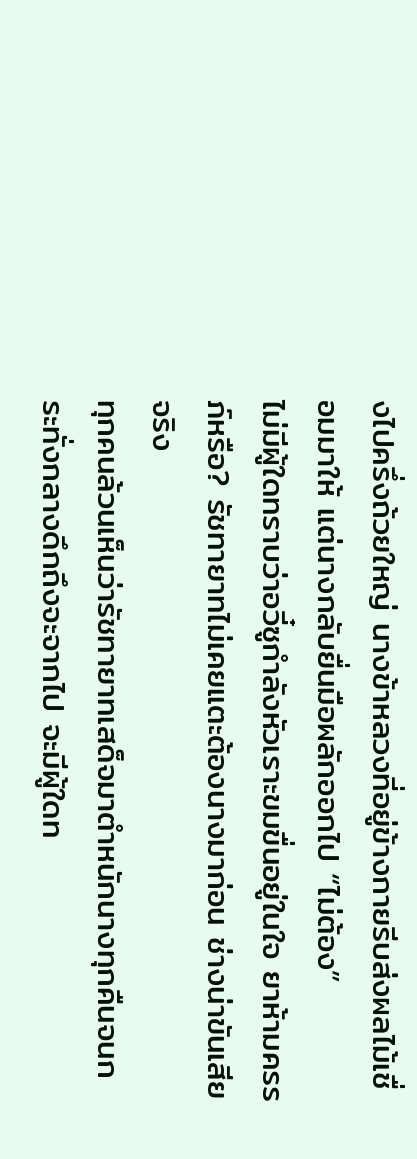งไปครึ่งถ้วยใหญ่ นางข้าหลวงที่อยู่ข้างกายรีบส่งผลไม้เชื่อมมาให้ แต่นางกลับยื่นมือผลักออกไป “ไม่ต้อง”
ไม่มีผู้ใดทราบว่าอวี๋ซูกำลังหัวเราะขมขื่นอยู่ในใจ ยาห้ามครรภ์หรือ? รัชทายาทไม่เคยแตะต้องนางมาก่อน ช่างน่าขันเสียจริง
ทุกคนล้วนเห็นว่ารัชทายาทเสด็จมาตำหนักนางทุกคืนจนกระทั่งกลางดึกถึงจะจากไป จะมีผู้ใดท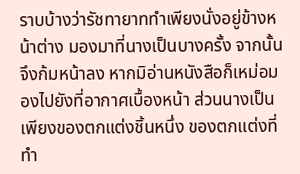ราบบ้างว่ารัชทายาททำเพียงนั่งอยู่ข้างหน้าต่าง มองมาที่นางเป็นบางครั้ง จากนั้นจึงก้มหน้าลง หากมิอ่านหนังสือก็เหม่อมองไปยังที่อากาศเบื้องหน้า ส่วนนางเป็นเพียงของตกแต่งชิ้นหนึ่ง ของตกแต่งที่ทำ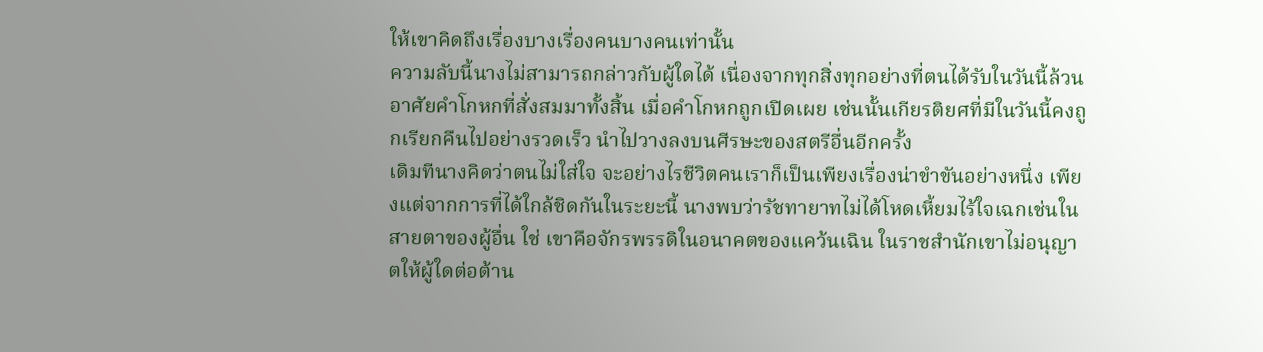ให้เขาคิดถึงเรื่องบางเรื่องคนบางคนเท่านั้น
ความลับนี้นางไม่สามารถกล่าวกับผู้ใดได้ เนื่องจากทุกสิ่งทุกอย่างที่ตนได้รับในวันนี้ล้วนอาศัยคำโกหกที่สั่งสมมาทั้งสิ้น เมื่อคำโกหกถูกเปิดเผย เช่นนั้นเกียรติยศที่มีในวันนี้คงถูกเรียกคืนไปอย่างรวดเร็ว นำไปวางลงบนศีรษะของสตรีอื่นอีกครั้ง
เดิมทีนางคิดว่าตนไม่ใส่ใจ จะอย่างไรชีวิตคนเราก็เป็นเพียงเรื่องน่าขำขันอย่างหนึ่ง เพียงแต่จากการที่ได้ใกล้ชิดกันในระยะนี้ นางพบว่ารัชทายาทไม่ได้โหดเหี้ยมไร้ใจเฉกเช่นในสายตาของผู้อื่น ใช่ เขาคือจักรพรรดิในอนาคตของแคว้นเฉิน ในราชสำนักเขาไม่อนุญาตให้ผู้ใดต่อต้าน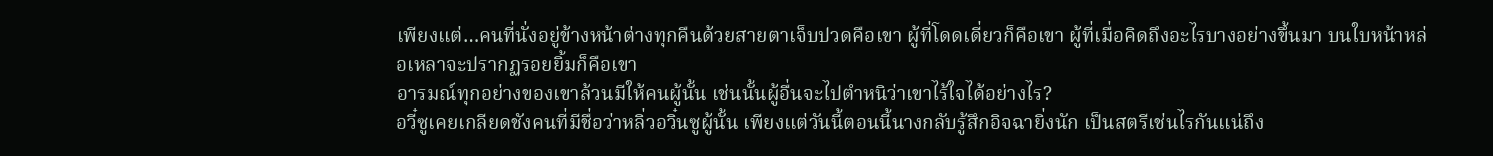เพียงแต่…คนที่นั่งอยู่ข้างหน้าต่างทุกคืนด้วยสายตาเจ็บปวดคือเขา ผู้ที่โดดเดี่ยวก็คือเขา ผู้ที่เมื่อคิดถึงอะไรบางอย่างขึ้นมา บนใบหน้าหล่อเหลาจะปรากฏรอยยิ้มก็คือเขา
อารมณ์ทุกอย่างของเขาล้วนมีให้คนผู้นั้น เช่นนั้นผู้อื่นจะไปตำหนิว่าเขาไร้ใจได้อย่างไร?
อวี๋ซูเคยเกลียดชังคนที่มีชื่อว่าหลิ่วอวิ๋นซูผู้นั้น เพียงแต่วันนี้ตอนนี้นางกลับรู้สึกอิจฉายิ่งนัก เป็นสตรีเช่นไรกันแน่ถึง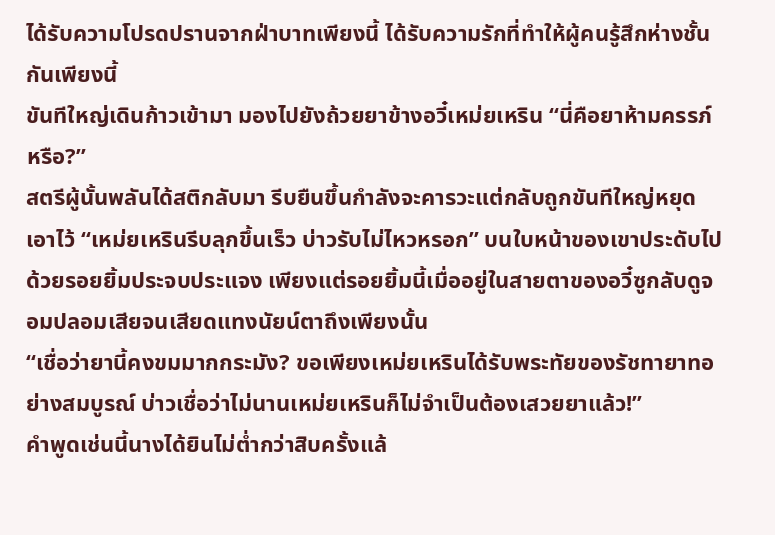ได้รับความโปรดปรานจากฝ่าบาทเพียงนี้ ได้รับความรักที่ทำให้ผู้คนรู้สึกห่างชั้นกันเพียงนี้
ขันทีใหญ่เดินก้าวเข้ามา มองไปยังถ้วยยาข้างอวี๋เหม่ยเหริน “นี่คือยาห้ามครรภ์หรือ?”
สตรีผู้นั้นพลันได้สติกลับมา รีบยืนขึ้นกำลังจะคารวะแต่กลับถูกขันทีใหญ่หยุดเอาไว้ “เหม่ยเหรินรีบลุกขึ้นเร็ว บ่าวรับไม่ไหวหรอก” บนใบหน้าของเขาประดับไปด้วยรอยยิ้มประจบประแจง เพียงแต่รอยยิ้มนี้เมื่ออยู่ในสายตาของอวี๋ซูกลับดูจอมปลอมเสียจนเสียดแทงนัยน์ตาถึงเพียงนั้น
“เชื่อว่ายานี้คงขมมากกระมัง? ขอเพียงเหม่ยเหรินได้รับพระทัยของรัชทายาทอย่างสมบูรณ์ บ่าวเชื่อว่าไม่นานเหม่ยเหรินก็ไม่จำเป็นต้องเสวยยาแล้ว!”
คำพูดเช่นนี้นางได้ยินไม่ต่ำกว่าสิบครั้งแล้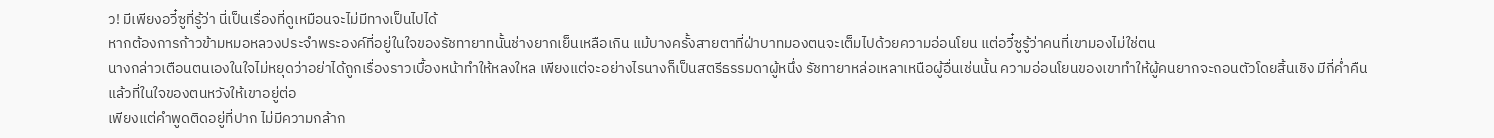ว! มีเพียงอวี๋ซูที่รู้ว่า นี่เป็นเรื่องที่ดูเหมือนจะไม่มีทางเป็นไปได้
หากต้องการก้าวข้ามหมอหลวงประจำพระองค์ที่อยู่ในใจของรัชทายาทนั้นช่างยากเย็นเหลือเกิน แม้บางครั้งสายตาที่ฝ่าบาทมองตนจะเต็มไปด้วยความอ่อนโยน แต่อวี๋ซูรู้ว่าคนที่เขามองไม่ใช่ตน
นางกล่าวเตือนตนเองในใจไม่หยุดว่าอย่าได้ถูกเรื่องราวเบื้องหน้าทำให้หลงใหล เพียงแต่จะอย่างไรนางก็เป็นสตรีธรรมดาผู้หนึ่ง รัชทายาหล่อเหลาเหนือผู้อื่นเช่นนั้น ความอ่อนโยนของเขาทำให้ผู้คนยากจะถอนตัวโดยสิ้นเชิง มีกี่ค่ำคืนแล้วที่ในใจของตนหวังให้เขาอยู่ต่อ
เพียงแต่คำพูดติดอยู่ที่ปาก ไม่มีความกล้าก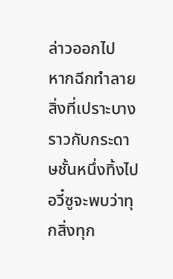ล่าวออกไป
หากฉีกทำลายสิ่งที่เปราะบางราวกับกระดาษชั้นหนึ่งทิ้งไป อวี๋ซูจะพบว่าทุกสิ่งทุก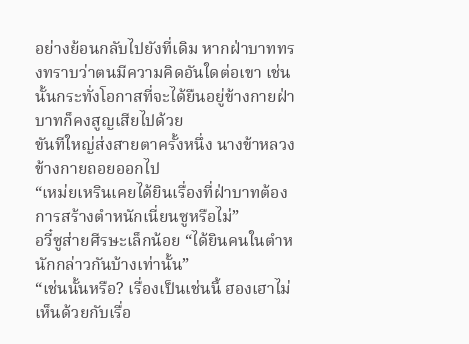อย่างย้อนกลับไปยังที่เดิม หากฝ่าบาททรงทราบว่าตนมีความคิดอันใดต่อเขา เช่นนั้นกระทั่งโอกาสที่จะได้ยืนอยู่ข้างกายฝ่าบาทก็คงสูญเสียไปด้วย
ขันทีใหญ่ส่งสายตาครั้งหนึ่ง นางข้าหลวงข้างกายถอยออกไป
“เหม่ยเหรินเคยได้ยินเรื่องที่ฝ่าบาทต้องการสร้างตำหนักเนี่ยนซูหรือไม่”
อวี๋ซูส่ายศีรษะเล็กน้อย “ได้ยินคนในตำหนักกล่าวกันบ้างเท่านั้น”
“เช่นนั้นหรือ? เรื่องเป็นเช่นนี้ ฮองเฮาไม่เห็นด้วยกับเรื่อ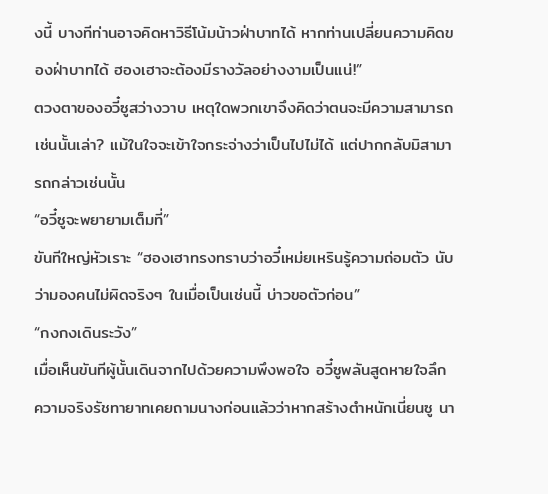งนี้ บางทีท่านอาจคิดหาวิธีโน้มน้าวฝ่าบาทได้ หากท่านเปลี่ยนความคิดของฝ่าบาทได้ ฮองเฮาจะต้องมีรางวัลอย่างงามเป็นแน่!”
ตวงตาของอวี๋ซูสว่างวาบ เหตุใดพวกเขาจึงคิดว่าตนจะมีความสามารถเช่นนั้นเล่า? แม้ในใจจะเข้าใจกระจ่างว่าเป็นไปไม่ได้ แต่ปากกลับมิสามารถกล่าวเช่นนั้น
“อวี๋ซูจะพยายามเต็มที่”
ขันทีใหญ่หัวเราะ “ฮองเฮาทรงทราบว่าอวี๋เหม่ยเหรินรู้ความถ่อมตัว นับว่ามองคนไม่ผิดจริงๆ ในเมื่อเป็นเช่นนี้ บ่าวขอตัวก่อน”
“กงกงเดินระวัง”
เมื่อเห็นขันทีผู้นั้นเดินจากไปด้วยความพึงพอใจ อวี๋ซูพลันสูดหายใจลึก ความจริงรัชทายาทเคยถามนางก่อนแล้วว่าหากสร้างตำหนักเนี่ยนซู นา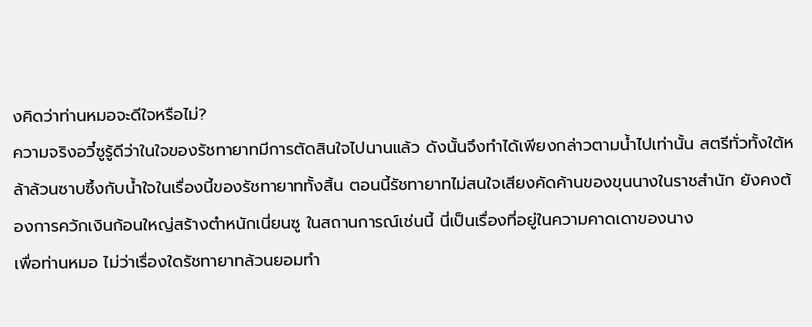งคิดว่าท่านหมอจะดีใจหรือไม่?
ความจริงอวี๋ซูรู้ดีว่าในใจของรัชทายาทมีการตัดสินใจไปนานแล้ว ดังนั้นจึงทำได้เพียงกล่าวตามน้ำไปเท่านั้น สตรีทั่วทั้งใต้หล้าล้วนซาบซึ้งกับน้ำใจในเรื่องนี้ของรัชทายาททั้งสิ้น ตอนนี้รัชทายาทไม่สนใจเสียงคัดค้านของขุนนางในราชสำนัก ยังคงต้องการควักเงินก้อนใหญ่สร้างตำหนักเนี่ยนซู ในสถานการณ์เช่นนี้ นี่เป็นเรื่องที่อยู่ในความคาดเดาของนาง
เพื่อท่านหมอ ไม่ว่าเรื่องใดรัชทายาทล้วนยอมทำ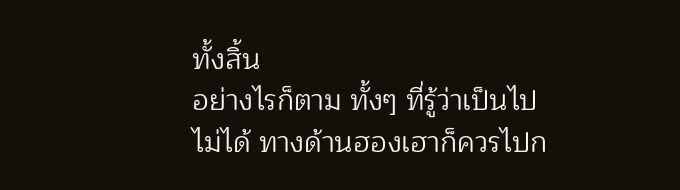ทั้งสิ้น
อย่างไรก็ตาม ทั้งๆ ที่รู้ว่าเป็นไปไม่ได้ ทางด้านฮองเฮาก็ควรไปก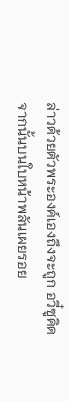ล่าวด้วยตัวพระองค์เองถึงจะถูก อวี๋ซูคิด จากนั้นบนใบหน้าพลันเผยรอย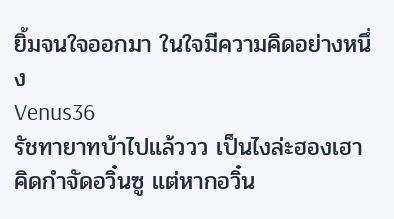ยิ้มจนใจออกมา ในใจมีความคิดอย่างหนึ่ง
Venus36
รัชทายาทบ้าไปแล้ววว เป็นไงล่ะฮองเฮา คิดกำจัดอวิ๋นซู แต่หากอวิ๋น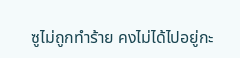ซูไม่ถูกทำร้าย คงไม่ได้ไปอยู่กะ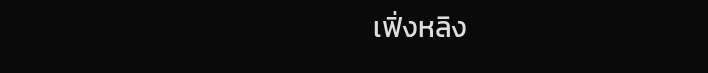เฟิ่งหลิง